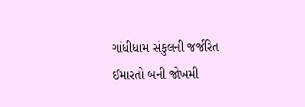ગાંધીધામ સંકુલની જર્જરિત ઈમારતો બની જોખમી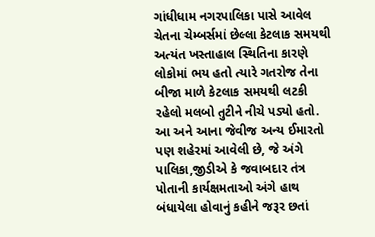ગાંધીધામ નગરપાલિકા પાસે આવેલ ચેતના ચેમ્બર્સમાં છેલ્લા કેટલાક સમયથી અત્યંત ખસ્તાહાલ સ્થિતિના કારણે લોકોમાં ભય હતો ત્યારે ગતરોજ તેના બીજા માળે કેટલાક સમયથી લટકી રહેલો મલબો તુટીને નીચે પડ્યો હતો. આ અને આના જેવીજ અન્ય ઈમારતો પણ શહેરમાં આવેલી છે, જે અંગે પાલિકા,જીડીએ કે જવાબદાર તંત્ર પોતાની કાર્યક્ષમતાઓ અંગે હાથ બંધાયેલા હોવાનું કહીને જરૂર છતાં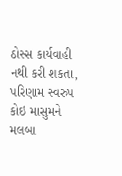ઠોસ્સ કાર્યવાહી નથી કરી શકતા, પરિણામ સ્વરુપ કોઇ માસુમને મલબા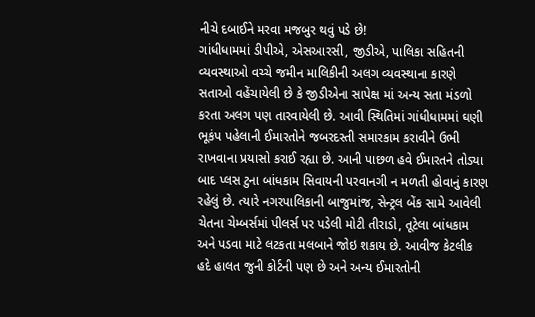નીચે દબાઈને મરવા મજબુર થવું પડે છે!
ગાંધીધામમાં ડીપીએ, એસઆરસી, જીડીએ, પાલિકા સહિતની વ્યવસ્થાઓ વચ્ચે જમીન માલિકીની અલગ વ્યવસ્થાના કારણે સતાઓ વહેંચાયેલી છે કે જીડીએના સાપેક્ષ માં અન્ય સતા મંડળો કરતા અલગ પણ તારવાયેલી છે. આવી સ્થિતિમાં ગાંધીધામમાં ઘણી ભૂકંપ પહેલાની ઈમારતોને જબરદસ્તી સમારકામ કરાવીને ઉભી રાખવાના પ્રયાસો કરાઈ રહ્યા છે. આની પાછળ હવે ઈમારતને તોડ્યા બાદ પ્લસ ટુના બાંધકામ સિવાયની પરવાનગી ન મળતી હોવાનું કારણ રહેલું છે. ત્યારે નગરપાલિકાની બાજુમાંજ, સેન્ટ્રલ બેંક સામે આવેલી ચેતના ચેમ્બર્સમાં પીલર્સ પર પડેલી મોટી તીરાડો, તૂટેલા બાંધકામ અને પડવા માટે લટકતા મલબાને જોઇ શકાય છે. આવીજ કેટલીક હદે હાલત જુની કોર્ટની પણ છે અને અન્ય ઈમારતોની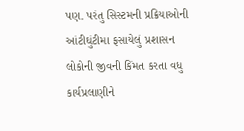પણ. પરંતુ સિસ્ટમની પ્રક્રિયાઓની આંટીઘુંટીમા ફસાયેલું પ્રશાસન લોકોની જીવની કિંમત કરતા વધુ કાર્યપ્રલાણીને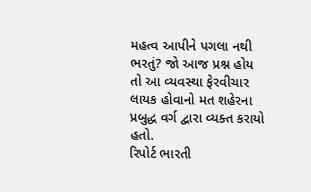મહત્વ આપીને પગલા નથી ભરતું? જો આજ પ્રશ્ન હોય તો આ વ્યવસ્થા ફેરવીચાર લાયક હોવાનો મત શહેરના પ્રબુદ્ધ વર્ગ દ્વારા વ્યક્ત કરાયો હતો.
રિપોર્ટ ભારતી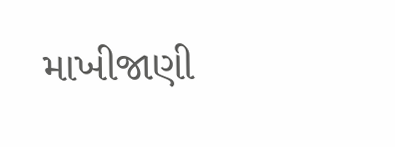માખીજાણી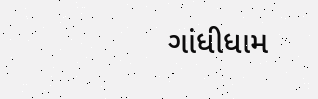ગાંધીધામ